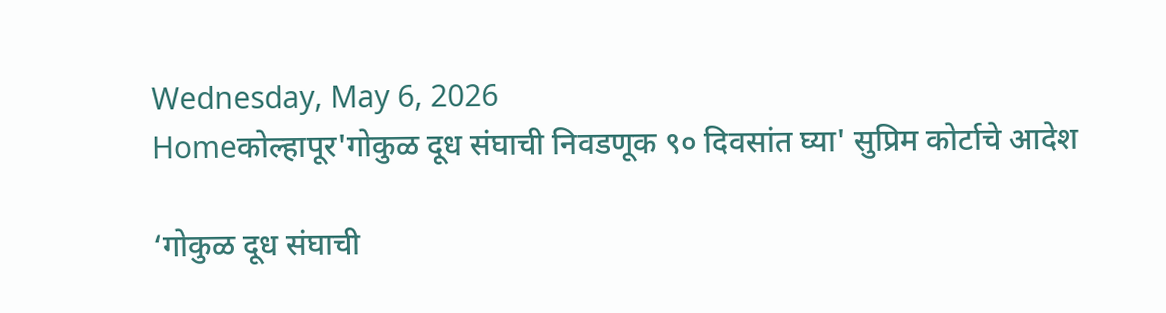Wednesday, May 6, 2026
Homeकोल्हापूर'गोकुळ दूध संघाची निवडणूक ९० दिवसांत घ्या' सुप्रिम कोर्टाचे आदेश

‘गोकुळ दूध संघाची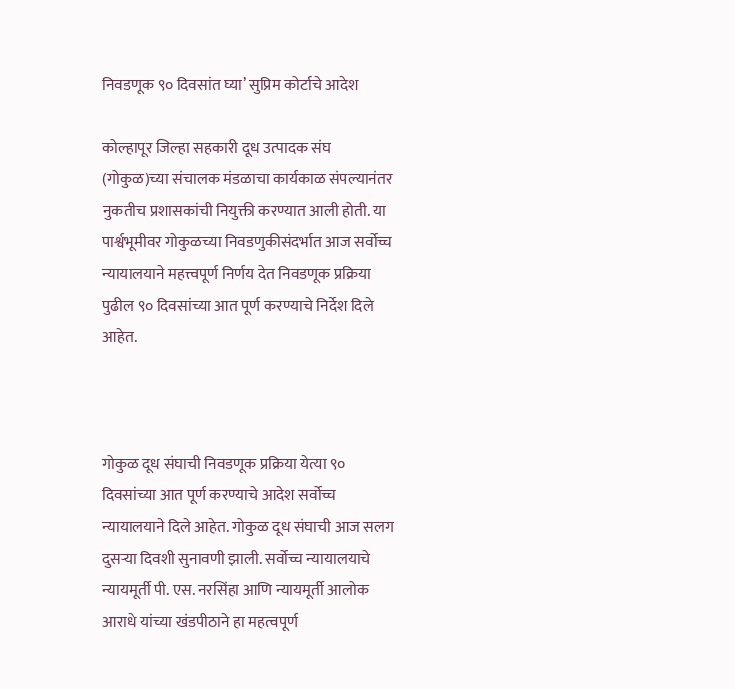निवडणूक ९० दिवसांत घ्या’ सुप्रिम कोर्टाचे आदेश

कोल्हापूर जिल्हा सहकारी दूध उत्पादक संघ (गोकुळ)च्या संचालक मंडळाचा कार्यकाळ संपल्यानंतर नुकतीच प्रशासकांची नियुक्ती करण्यात आली होती. या पार्श्वभूमीवर गोकुळच्या निवडणुकीसंदर्भात आज सर्वोच्च न्यायालयाने महत्त्वपूर्ण निर्णय देत निवडणूक प्रक्रिया पुढील ९० दिवसांच्या आत पूर्ण करण्याचे निर्देश दिले आहेत.



गोकुळ दूध संघाची निवडणूक प्रक्रिया येत्या ९० दिवसांच्या आत पूर्ण करण्याचे आदेश सर्वोच्च न्यायालयाने दिले आहेत. गोकुळ दूध संघाची आज सलग दुसऱ्या दिवशी सुनावणी झाली. सर्वोच्च न्यायालयाचे न्यायमूर्ती पी. एस. नरसिंहा आणि न्यायमूर्ती आलोक आराधे यांच्या खंडपीठाने हा महत्वपूर्ण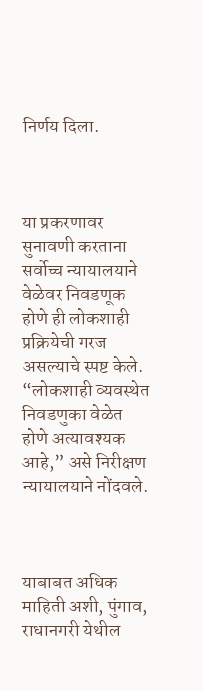निर्णय दिला.



या प्रकरणावर सुनावणी करताना सर्वोच्च न्यायालयाने वेळेवर निवडणूक होणे ही लोकशाही प्रक्रियेची गरज असल्याचे स्पष्ट केले. “लोकशाही व्यवस्थेत निवडणुका वेळेत होणे अत्यावश्यक आहे,” असे निरीक्षण न्यायालयाने नोंदवले.



याबाबत अधिक माहिती अशी, पुंगाव, राधानगरी येथील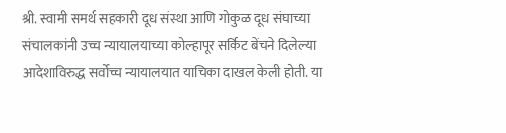श्री. स्वामी समर्थ सहकारी दूध संस्था आणि गोकुळ दूध संघाच्या संचालकांनी उच्च न्यायालयाच्या कोल्हापूर सर्किट बेंचने दिलेल्या आदेशाविरुद्ध सर्वोच्च न्यायालयात याचिका दाखल केली होती. या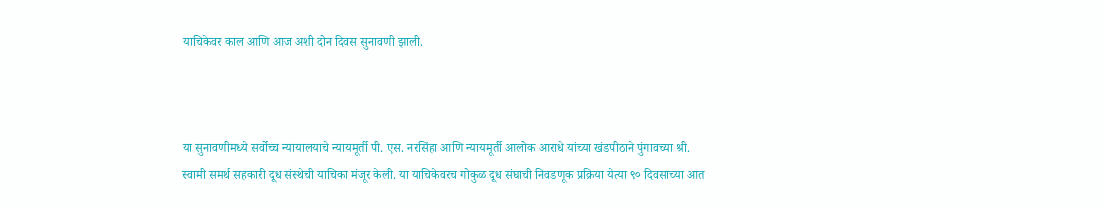याचिकेवर काल आणि आज अशी दोन दिवस सुनावणी झाली.



या सुनावणीमध्ये सर्वोच्च न्यायालयाचे न्यायमूर्ती पी. एस. नरसिंहा आणि न्यायमूर्ती आलोक आराधे यांच्या खंडपीठाने पुंगावच्या श्री. स्वामी समर्थ सहकारी दूध संस्थेची याचिका मंजूर केली. या याचिकेवरच गोकुळ दूध संघाची निवडणूक प्रक्रिया येत्या ९० दिवसाच्या आत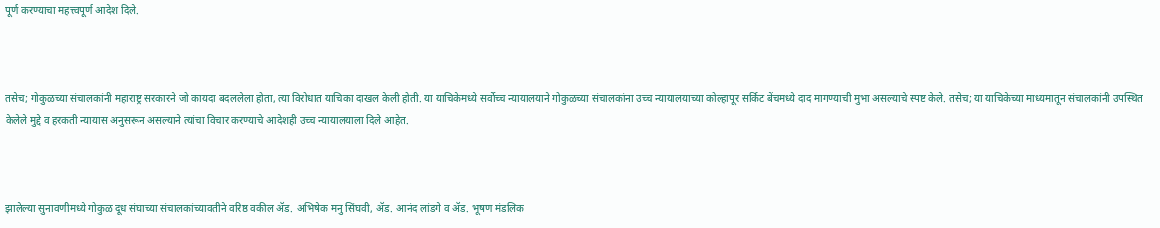पूर्ण करण्याचा महत्त्वपूर्ण आदेश दिले.



तसेच; गोकुळच्या संचालकांनी महाराष्ट्र सरकारने जो कायदा बदललेला होता, त्या विरोधात याचिका दाखल केली होती. या याचिकेमध्ये सर्वोच्च न्यायालयाने गोकुळच्या संचालकांना उच्च न्यायालयाच्या कोल्हापूर सर्किट बेंचमध्ये दाद मागण्याची मुभा असल्याचे स्पष्ट केले. तसेच; या याचिकेच्या माध्यमातून संचालकांनी उपस्थित केलेले मुद्दे व हरकती न्यायास अनुसरून असल्याने त्यांचा विचार करण्याचे आदेशही उच्च न्यायालयाला दिले आहेत.



झालेल्या सुनावणीमध्ये गोकुळ दूध संघाच्या संचालकांच्यावतीने वरिष्ठ वकील ॲड. अभिषेक मनु सिंघवी, ॲड. आनंद लांडगे व ॲड. भूषण मंडलिक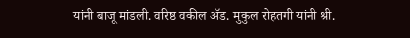यांनी बाजू मांडली. वरिष्ठ वकील ॲड. मुकुल रोहतगी यांनी श्री.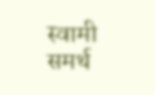स्वामी समर्थ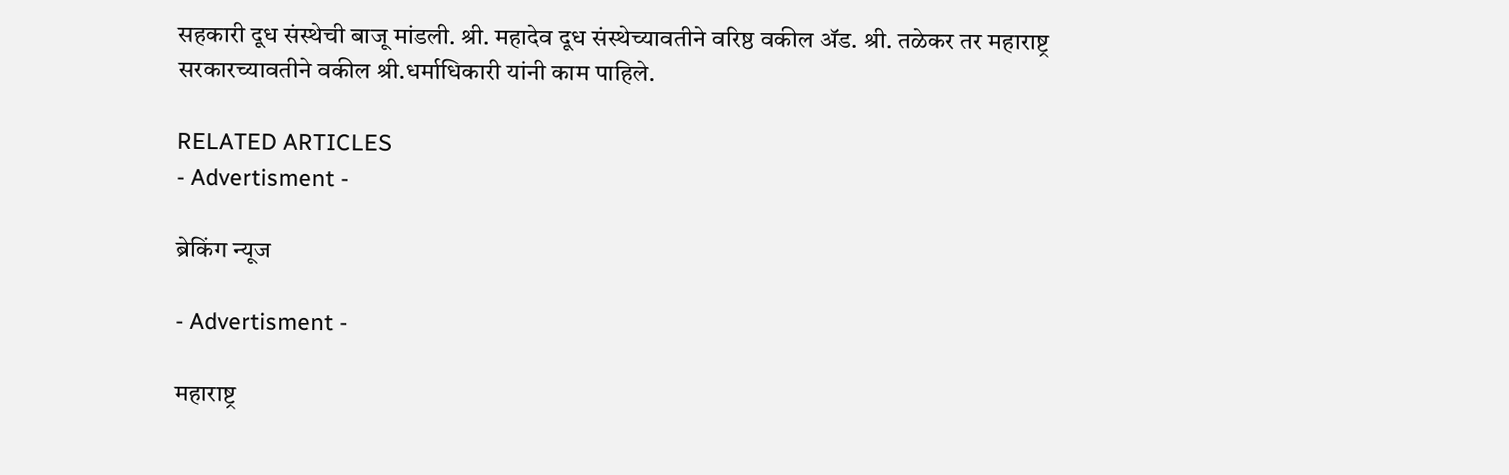सहकारी दूध संस्थेची बाजू मांडली. श्री. महादेव दूध संस्थेच्यावतीने वरिष्ठ वकील ॲड. श्री. तळेकर तर महाराष्ट्र सरकारच्यावतीने वकील श्री.धर्माधिकारी यांनी काम पाहिले.

RELATED ARTICLES
- Advertisment -

ब्रेकिंग न्यूज

- Advertisment -

महाराष्ट्र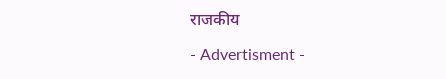राजकीय

- Advertisment -